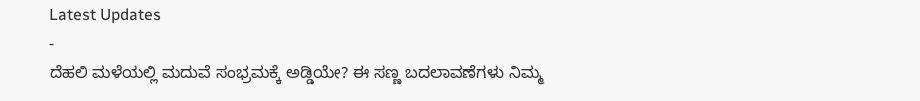Latest Updates
-
ದೆಹಲಿ ಮಳೆಯಲ್ಲಿ ಮದುವೆ ಸಂಭ್ರಮಕ್ಕೆ ಅಡ್ಡಿಯೇ? ಈ ಸಣ್ಣ ಬದಲಾವಣೆಗಳು ನಿಮ್ಮ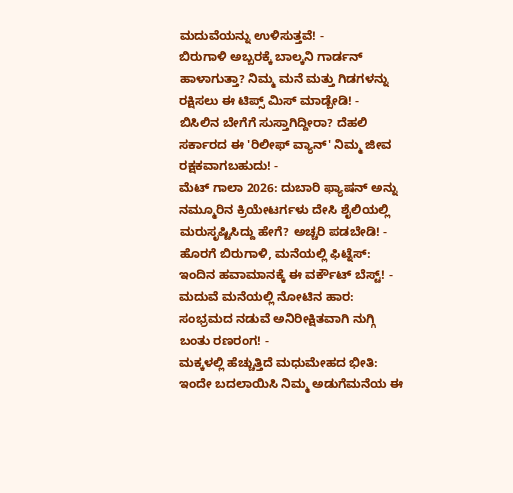ಮದುವೆಯನ್ನು ಉಳಿಸುತ್ತವೆ! -
ಬಿರುಗಾಳಿ ಅಬ್ಬರಕ್ಕೆ ಬಾಲ್ಕನಿ ಗಾರ್ಡನ್ ಹಾಳಾಗುತ್ತಾ? ನಿಮ್ಮ ಮನೆ ಮತ್ತು ಗಿಡಗಳನ್ನು ರಕ್ಷಿಸಲು ಈ ಟಿಪ್ಸ್ ಮಿಸ್ ಮಾಡ್ಬೇಡಿ! -
ಬಿಸಿಲಿನ ಬೇಗೆಗೆ ಸುಸ್ತಾಗಿದ್ದೀರಾ? ದೆಹಲಿ ಸರ್ಕಾರದ ಈ 'ರಿಲೀಫ್ ವ್ಯಾನ್' ನಿಮ್ಮ ಜೀವ ರಕ್ಷಕವಾಗಬಹುದು! -
ಮೆಟ್ ಗಾಲಾ 2026: ದುಬಾರಿ ಫ್ಯಾಷನ್ ಅನ್ನು ನಮ್ಮೂರಿನ ಕ್ರಿಯೇಟರ್ಗಳು ದೇಸಿ ಶೈಲಿಯಲ್ಲಿ ಮರುಸೃಷ್ಟಿಸಿದ್ದು ಹೇಗೆ? ಅಚ್ಚರಿ ಪಡಬೇಡಿ! -
ಹೊರಗೆ ಬಿರುಗಾಳಿ, ಮನೆಯಲ್ಲಿ ಫಿಟ್ನೆಸ್: ಇಂದಿನ ಹವಾಮಾನಕ್ಕೆ ಈ ವರ್ಕೌಟ್ ಬೆಸ್ಟ್! -
ಮದುವೆ ಮನೆಯಲ್ಲಿ ನೋಟಿನ ಹಾರ: ಸಂಭ್ರಮದ ನಡುವೆ ಅನಿರೀಕ್ಷಿತವಾಗಿ ನುಗ್ಗಿ ಬಂತು ರಣರಂಗ! -
ಮಕ್ಕಳಲ್ಲಿ ಹೆಚ್ಚುತ್ತಿದೆ ಮಧುಮೇಹದ ಭೀತಿ: ಇಂದೇ ಬದಲಾಯಿಸಿ ನಿಮ್ಮ ಅಡುಗೆಮನೆಯ ಈ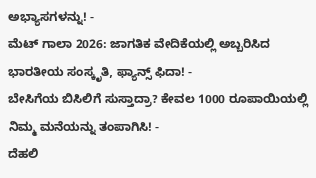ಅಭ್ಯಾಸಗಳನ್ನು! -
ಮೆಟ್ ಗಾಲಾ 2026: ಜಾಗತಿಕ ವೇದಿಕೆಯಲ್ಲಿ ಅಬ್ಬರಿಸಿದ ಭಾರತೀಯ ಸಂಸ್ಕೃತಿ, ಫ್ಯಾನ್ಸ್ ಫಿದಾ! -
ಬೇಸಿಗೆಯ ಬಿಸಿಲಿಗೆ ಸುಸ್ತಾದ್ರಾ? ಕೇವಲ 1000 ರೂಪಾಯಿಯಲ್ಲಿ ನಿಮ್ಮ ಮನೆಯನ್ನು ತಂಪಾಗಿಸಿ! -
ದೆಹಲಿ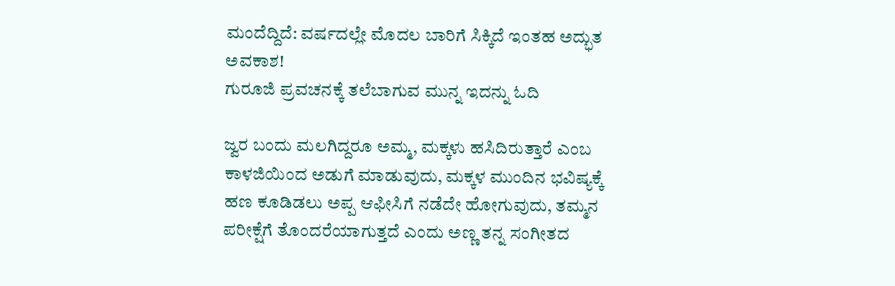ಮಂದೆದ್ದಿದೆ: ವರ್ಷದಲ್ಲೇ ಮೊದಲ ಬಾರಿಗೆ ಸಿಕ್ಕಿದೆ ಇಂತಹ ಅದ್ಭುತ ಅವಕಾಶ!
ಗುರೂಜಿ ಪ್ರವಚನಕ್ಕೆ ತಲೆಬಾಗುವ ಮುನ್ನ ಇದನ್ನು ಓದಿ

ಜ್ವರ ಬಂದು ಮಲಗಿದ್ದರೂ ಅಮ್ಮ, ಮಕ್ಕಳು ಹಸಿದಿರುತ್ತಾರೆ ಎಂಬ ಕಾಳಜಿಯಿಂದ ಅಡುಗೆ ಮಾಡುವುದು, ಮಕ್ಕಳ ಮುಂದಿನ ಭವಿಷ್ಯಕ್ಕೆ ಹಣ ಕೂಡಿಡಲು ಅಪ್ಪ ಆಫೀಸಿಗೆ ನಡೆದೇ ಹೋಗುವುದು, ತಮ್ಮನ ಪರೀಕ್ಷೆಗೆ ತೊಂದರೆಯಾಗುತ್ತದೆ ಎಂದು ಅಣ್ಣ ತನ್ನ ಸಂಗೀತದ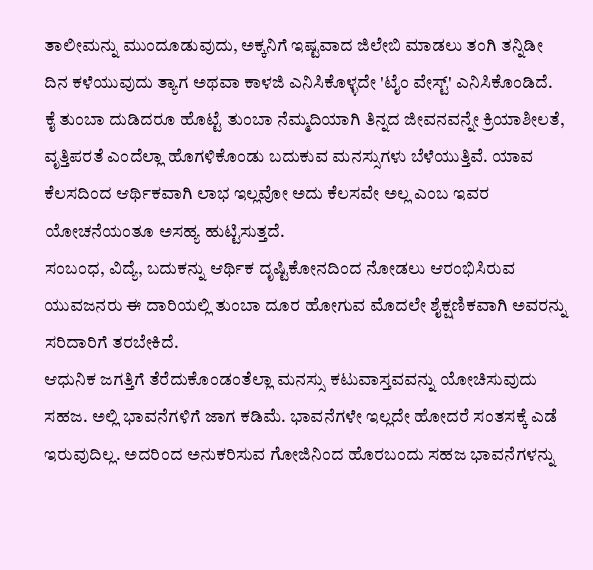ತಾಲೀಮನ್ನು ಮುಂದೂಡುವುದು, ಅಕ್ಕನಿಗೆ ಇಷ್ಟವಾದ ಜಿಲೇಬಿ ಮಾಡಲು ತಂಗಿ ತನ್ನಿಡೀ ದಿನ ಕಳೆಯುವುದು ತ್ಯಾಗ ಅಥವಾ ಕಾಳಜಿ ಎನಿಸಿಕೊಳ್ಳದೇ 'ಟೈಂ ವೇಸ್ಟ್' ಎನಿಸಿಕೊಂಡಿದೆ.
ಕೈ ತುಂಬಾ ದುಡಿದರೂ ಹೊಟ್ಟೆ ತುಂಬಾ ನೆಮ್ಮದಿಯಾಗಿ ತಿನ್ನದ ಜೀವನವನ್ನೇ ಕ್ರಿಯಾಶೀಲತೆ, ವೃತ್ತಿಪರತೆ ಎಂದೆಲ್ಲಾ ಹೊಗಳಿಕೊಂಡು ಬದುಕುವ ಮನಸ್ಸುಗಳು ಬೆಳೆಯುತ್ತಿವೆ. ಯಾವ ಕೆಲಸದಿಂದ ಆರ್ಥಿಕವಾಗಿ ಲಾಭ ಇಲ್ಲವೋ ಅದು ಕೆಲಸವೇ ಅಲ್ಲ ಎಂಬ ಇವರ ಯೋಚನೆಯಂತೂ ಅಸಹ್ಯ ಹುಟ್ಟಿಸುತ್ತದೆ.
ಸಂಬಂಧ, ವಿದ್ಯೆ, ಬದುಕನ್ನು ಆರ್ಥಿಕ ದೃಷ್ಟಿಕೋನದಿಂದ ನೋಡಲು ಆರಂಭಿಸಿರುವ ಯುವಜನರು ಈ ದಾರಿಯಲ್ಲಿ ತುಂಬಾ ದೂರ ಹೋಗುವ ಮೊದಲೇ ಶೈಕ್ಷಣಿಕವಾಗಿ ಅವರನ್ನು ಸರಿದಾರಿಗೆ ತರಬೇಕಿದೆ.
ಆಧುನಿಕ ಜಗತ್ತಿಗೆ ತೆರೆದುಕೊಂಡಂತೆಲ್ಲಾ ಮನಸ್ಸು ಕಟುವಾಸ್ತವವನ್ನು ಯೋಚಿಸುವುದು ಸಹಜ. ಅಲ್ಲಿ ಭಾವನೆಗಳಿಗೆ ಜಾಗ ಕಡಿಮೆ. ಭಾವನೆಗಳೇ ಇಲ್ಲದೇ ಹೋದರೆ ಸಂತಸಕ್ಕೆ ಎಡೆ ಇರುವುದಿಲ್ಲ. ಅದರಿಂದ ಅನುಕರಿಸುವ ಗೋಜಿನಿಂದ ಹೊರಬಂದು ಸಹಜ ಭಾವನೆಗಳನ್ನು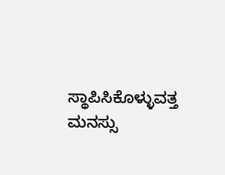ಸ್ಥಾಪಿಸಿಕೊಳ್ಳುವತ್ತ ಮನಸ್ಸು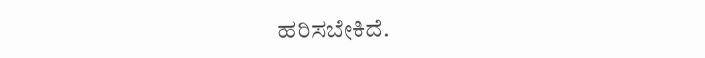ಹರಿಸಬೇಕಿದೆ.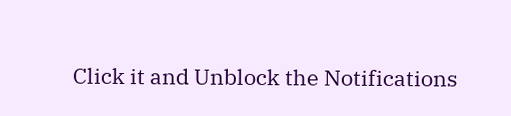Click it and Unblock the Notifications